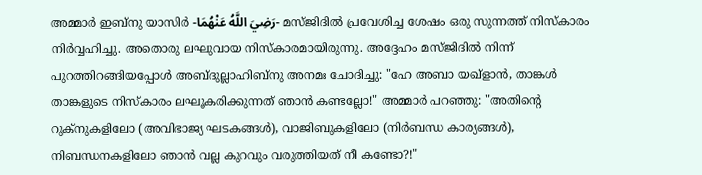അമ്മാർ ഇബ്നു യാസിർ -رَضِيَ اللَّهُ عَنْهُمَا- മസ്ജിദിൽ പ്രവേശിച്ച ശേഷം ഒരു സുന്നത്ത് നിസ്കാരം നിർവ്വഹിച്ചു. അതൊരു ലഘുവായ നിസ്കാരമായിരുന്നു. അദ്ദേഹം മസ്ജിദിൽ നിന്ന് പുറത്തിറങ്ങിയപ്പോൾ അബ്ദുല്ലാഹിബ്നു അനമഃ ചോദിച്ചു: "ഹേ അബാ യഖ്ളാൻ, താങ്കൾ താങ്കളുടെ നിസ്കാരം ലഘൂകരിക്കുന്നത് ഞാൻ കണ്ടല്ലോ!" അമ്മാർ പറഞ്ഞു: "അതിൻ്റെ റുക്നുകളിലോ (അവിഭാജ്യ ഘടകങ്ങൾ), വാജിബുകളിലോ (നിർബന്ധ കാര്യങ്ങൾ), നിബന്ധനകളിലോ ഞാൻ വല്ല കുറവും വരുത്തിയത് നീ കണ്ടോ?!"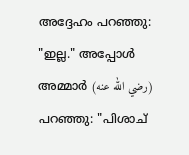അദ്ദേഹം പറഞ്ഞു: "ഇല്ല." അപ്പോൾ അമ്മാർ (رضي الله عنه) പറഞ്ഞു: "പിശാച്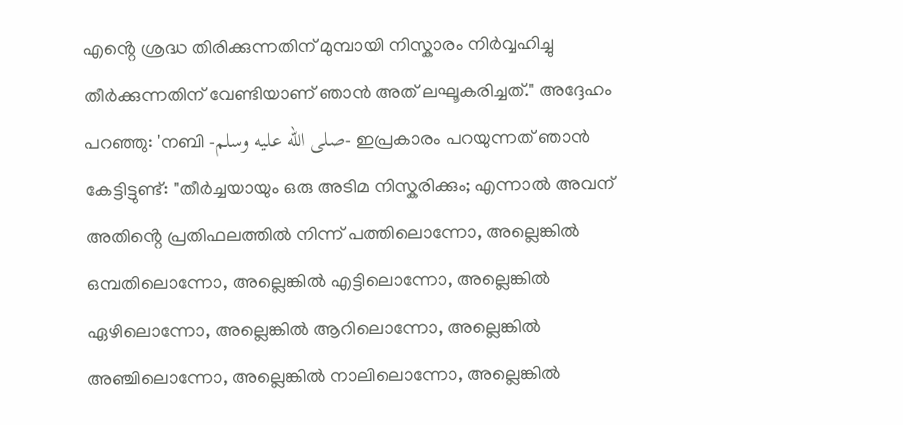എൻ്റെ ശ്രദ്ധ തിരിക്കുന്നതിന് മുമ്പായി നിസ്കാരം നിർവ്വഹിച്ചു തീർക്കുന്നതിന് വേണ്ടിയാണ് ഞാൻ അത് ലഘൂകരിച്ചത്." അദ്ദേഹം പറഞ്ഞു: 'നബി -صلى الله عليه وسلم- ഇപ്രകാരം പറയുന്നത് ഞാൻ കേട്ടിട്ടുണ്ട്: "തീർച്ചയായും ഒരു അടിമ നിസ്കരിക്കും; എന്നാൽ അവന് അതിൻ്റെ പ്രതിഫലത്തിൽ നിന്ന് പത്തിലൊന്നോ, അല്ലെങ്കിൽ ഒമ്പതിലൊന്നോ, അല്ലെങ്കിൽ എട്ടിലൊന്നോ, അല്ലെങ്കിൽ ഏഴിലൊന്നോ, അല്ലെങ്കിൽ ആറിലൊന്നോ, അല്ലെങ്കിൽ അഞ്ചിലൊന്നോ, അല്ലെങ്കിൽ നാലിലൊന്നോ, അല്ലെങ്കിൽ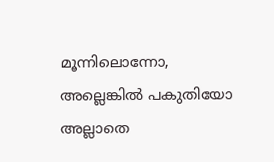മൂന്നിലൊന്നോ, അല്ലെങ്കിൽ പകുതിയോ അല്ലാതെ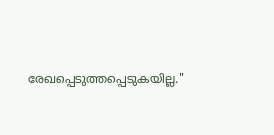രേഖപ്പെടുത്തപ്പെടുകയില്ല."